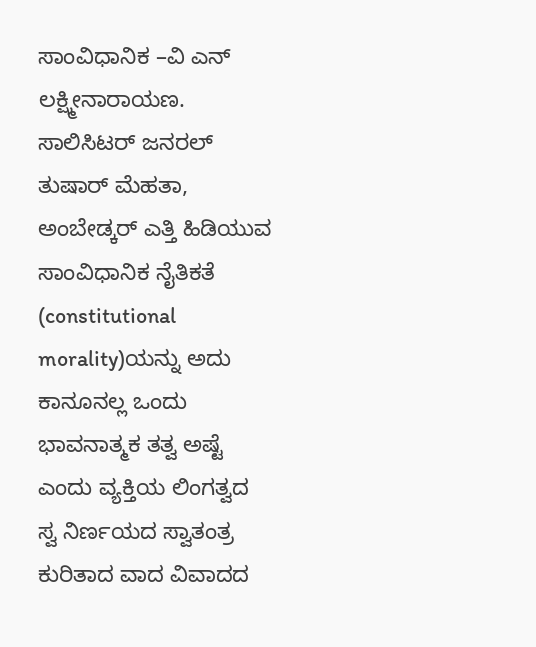ಸಾಂವಿಧಾನಿಕ –ವಿ ಎನ್ ಲಕ್ಷ್ಮೀನಾರಾಯಣ.
ಸಾಲಿಸಿಟರ್ ಜನರಲ್ ತುಷಾರ್ ಮೆಹತಾ, ಅಂಬೇಡ್ಕರ್ ಎತ್ತಿ ಹಿಡಿಯುವ ಸಾಂವಿಧಾನಿಕ ನೈತಿಕತೆ (constitutional morality)ಯನ್ನು ಅದು ಕಾನೂನಲ್ಲ ಒಂದು ಭಾವನಾತ್ಮಕ ತತ್ವ ಅಷ್ಟೆ ಎಂದು ವ್ಯಕ್ತಿಯ ಲಿಂಗತ್ವದ ಸ್ವ ನಿರ್ಣಯದ ಸ್ವಾತಂತ್ರ ಕುರಿತಾದ ವಾದ ವಿವಾದದ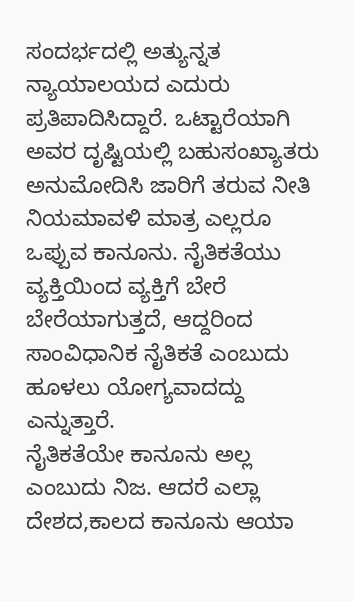ಸಂದರ್ಭದಲ್ಲಿ ಅತ್ಯುನ್ನತ ನ್ಯಾಯಾಲಯದ ಎದುರು ಪ್ರತಿಪಾದಿಸಿದ್ದಾರೆ. ಒಟ್ಟಾರೆಯಾಗಿ ಅವರ ದೃಷ್ಟಿಯಲ್ಲಿ ಬಹುಸಂಖ್ಯಾತರು ಅನುಮೋದಿಸಿ ಜಾರಿಗೆ ತರುವ ನೀತಿ ನಿಯಮಾವಳಿ ಮಾತ್ರ ಎಲ್ಲರೂ ಒಪ್ಪುವ ಕಾನೂನು. ನೈತಿಕತೆಯು ವ್ಯಕ್ತಿಯಿಂದ ವ್ಯಕ್ತಿಗೆ ಬೇರೆ ಬೇರೆಯಾಗುತ್ತದೆ, ಆದ್ದರಿಂದ ಸಾಂವಿಧಾನಿಕ ನೈತಿಕತೆ ಎಂಬುದು ಹೂಳಲು ಯೋಗ್ಯವಾದದ್ದು ಎನ್ನುತ್ತಾರೆ.
ನೈತಿಕತೆಯೇ ಕಾನೂನು ಅಲ್ಲ ಎಂಬುದು ನಿಜ. ಆದರೆ ಎಲ್ಲಾ ದೇಶದ,ಕಾಲದ ಕಾನೂನು ಆಯಾ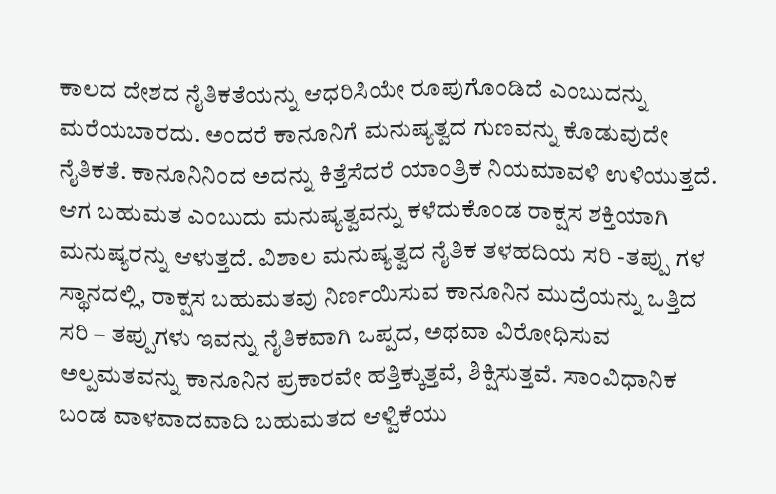ಕಾಲದ ದೇಶದ ನೈತಿಕತೆಯನ್ನು ಆಧರಿಸಿಯೇ ರೂಪುಗೊಂಡಿದೆ ಎಂಬುದನ್ನು ಮರೆಯಬಾರದು. ಅಂದರೆ ಕಾನೂನಿಗೆ ಮನುಷ್ಯತ್ವದ ಗುಣವನ್ನು ಕೊಡುವುದೇ ನೈತಿಕತೆ. ಕಾನೂನಿನಿಂದ ಅದನ್ನು ಕಿತ್ತೆಸೆದರೆ ಯಾಂತ್ರಿಕ ನಿಯಮಾವಳಿ ಉಳಿಯುತ್ತದೆ. ಆಗ ಬಹುಮತ ಎಂಬುದು ಮನುಷ್ಯತ್ವವನ್ನು ಕಳೆದುಕೊಂಡ ರಾಕ್ಷಸ ಶಕ್ತಿಯಾಗಿ ಮನುಷ್ಯರನ್ನು ಆಳುತ್ತದೆ. ವಿಶಾಲ ಮನುಷ್ಯತ್ವದ ನೈತಿಕ ತಳಹದಿಯ ಸರಿ -ತಪ್ಪು ಗಳ ಸ್ಥಾನದಲ್ಲಿ, ರಾಕ್ಷಸ ಬಹುಮತವು ನಿರ್ಣಯಿಸುವ ಕಾನೂನಿನ ಮುದ್ರೆಯನ್ನು ಒತ್ತಿದ ಸರಿ – ತಪ್ಪುಗಳು ಇವನ್ನು ನೈತಿಕವಾಗಿ ಒಪ್ಪದ, ಅಥವಾ ವಿರೋಧಿಸುವ ಅಲ್ಪಮತವನ್ನು ಕಾನೂನಿನ ಪ್ರಕಾರವೇ ಹತ್ತಿಕ್ಕುತ್ತವೆ, ಶಿಕ್ಷಿಸುತ್ತವೆ. ಸಾಂವಿಧಾನಿಕ
ಬಂಡ ವಾಳವಾದವಾದಿ ಬಹುಮತದ ಆಳ್ವಿಕೆಯು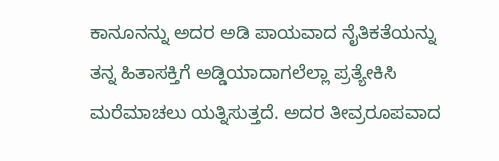ಕಾನೂನನ್ನು ಅದರ ಅಡಿ ಪಾಯವಾದ ನೈತಿಕತೆಯನ್ನು ತನ್ನ ಹಿತಾಸಕ್ತಿಗೆ ಅಡ್ಡಿಯಾದಾಗಲೆಲ್ಲಾ ಪ್ರತ್ಯೇಕಿಸಿ ಮರೆಮಾಚಲು ಯತ್ನಿಸುತ್ತದೆ. ಅದರ ತೀವ್ರರೂಪವಾದ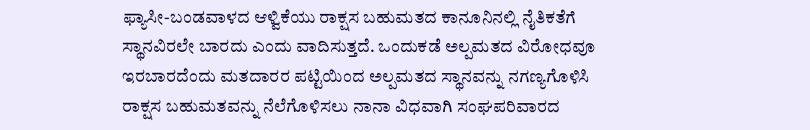ಫ್ಯಾಸೀ-ಬಂಡವಾಳದ ಆಳ್ವಿಕೆಯು ರಾಕ್ಷಸ ಬಹುಮತದ ಕಾನೂನಿನಲ್ಲಿ ನೈತಿಕತೆಗೆ ಸ್ಥಾನವಿರಲೇ ಬಾರದು ಎಂದು ವಾದಿಸುತ್ತದೆ. ಒಂದುಕಡೆ ಅಲ್ಪಮತದ ವಿರೋಧವೂ ಇರಬಾರದೆಂದು ಮತದಾರರ ಪಟ್ಟಿಯಿಂದ ಅಲ್ಪಮತದ ಸ್ಥಾನವನ್ನು ನಗಣ್ಯಗೊಳಿಸಿ ರಾಕ್ಷಸ ಬಹುಮತವನ್ನು ನೆಲೆಗೊಳಿಸಲು ನಾನಾ ವಿಧವಾಗಿ ಸಂಘಪರಿವಾರದ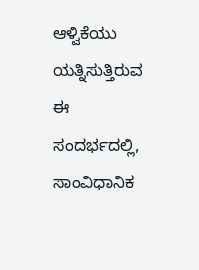ಆಳ್ವಿಕೆಯು ಯತ್ನಿಸುತ್ತಿರುವ ಈ ಸಂದರ್ಭದಲ್ಲಿ, ಸಾಂವಿಧಾನಿಕ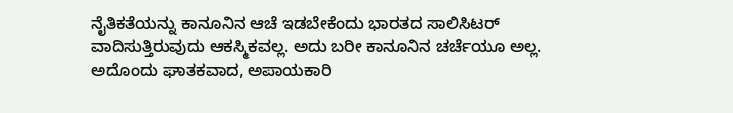ನೈತಿಕತೆಯನ್ನು ಕಾನೂನಿನ ಆಚೆ ಇಡಬೇಕೆಂದು ಭಾರತದ ಸಾಲಿಸಿಟರ್ ವಾದಿಸುತ್ತಿರುವುದು ಆಕಸ್ಮಿಕವಲ್ಲ. ಅದು ಬರೀ ಕಾನೂನಿನ ಚರ್ಚೆಯೂ ಅಲ್ಲ. ಅದೊಂದು ಘಾತಕವಾದ, ಅಪಾಯಕಾರಿ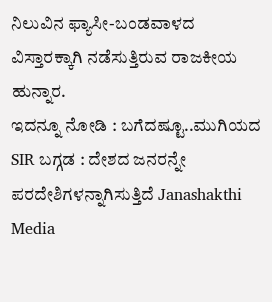ನಿಲುವಿನ ಫ್ಯಾಸೀ-ಬಂಡವಾಳದ ವಿಸ್ತಾರಕ್ಕಾಗಿ ನಡೆಸುತ್ತಿರುವ ರಾಜಕೀಯ ಹುನ್ನಾರ.
ಇದನ್ನೂ ನೋಡಿ : ಬಗೆದಷ್ಟೂ..ಮುಗಿಯದ SIR ಬಗ್ಗಡ : ದೇಶದ ಜನರನ್ನೇ ಪರದೇಶಿಗಳನ್ನಾಗಿಸುತ್ತಿದೆ Janashakthi Media